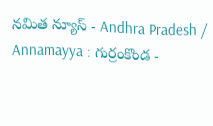నమిత న్యూస్ - Andhra Pradesh / Annamayya : గుర్రంకొండ -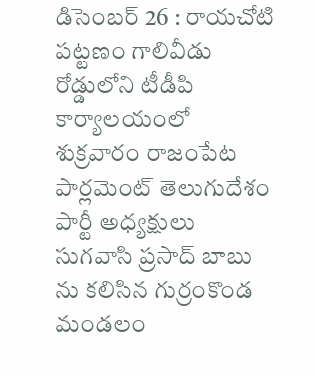డిసెంబర్ 26 : రాయచోటి పట్టణం గాలివీడు రోడ్డులోని టీడీపి కార్యాలయంలో శుక్రవారం రాజంపేట పార్లమెంట్ తెలుగుదేశం పార్టీ అధ్యక్షులు సుగవాసి ప్రసాద్ బాబు ను కలిసిన గుర్రంకొండ మండలం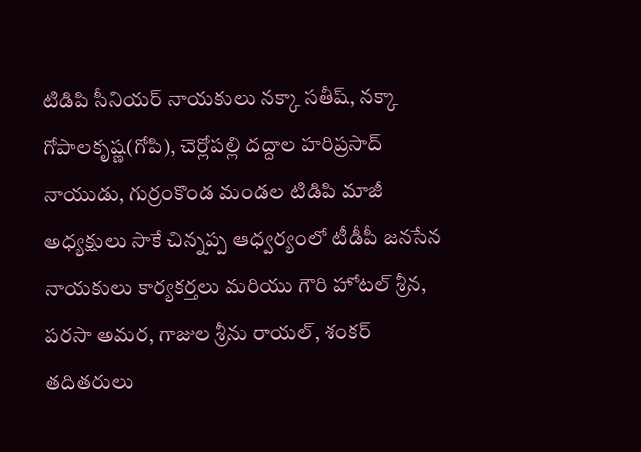టిడిపి సీనియర్ నాయకులు నక్కా సతీష్, నక్కా గోపాలకృష్ణ(గోపి), చెర్లోపల్లి దద్దాల హరిప్రసాద్ నాయుడు, గుర్రంకొండ మండల టిడిపి మాజీ అధ్యక్షులు సాకే చిన్నప్ప ఆధ్వర్యంలో టీడీపీ జనసేన నాయకులు కార్యకర్తలు మరియు గౌరి హోటల్ శ్రీన, పరసా అమర, గాజుల శ్రీను రాయల్, శంకర్ తదితరులు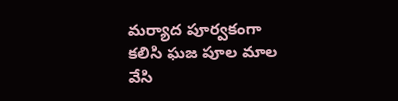మర్యాద పూర్వకంగా కలిసి ఘజ పూల మాల వేసి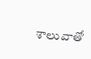శాలువాతో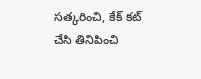సత్కరించి, కేక్ కట్ చేసి తినిపించి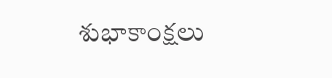శుభాకాంక్షలు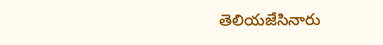తెలియజేసినారు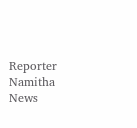Reporter
Namitha News